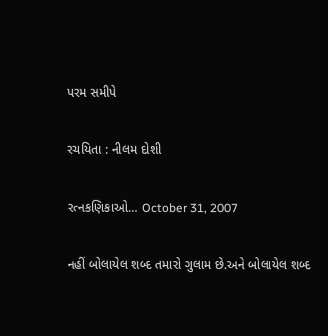પરમ સમીપે

રચયિતા : નીલમ દોશી

રત્નકણિકાઓ… October 31, 2007

નહીં બોલાયેલ શબ્દ તમારો ગુલામ છે.અને બોલાયેલ શબ્દ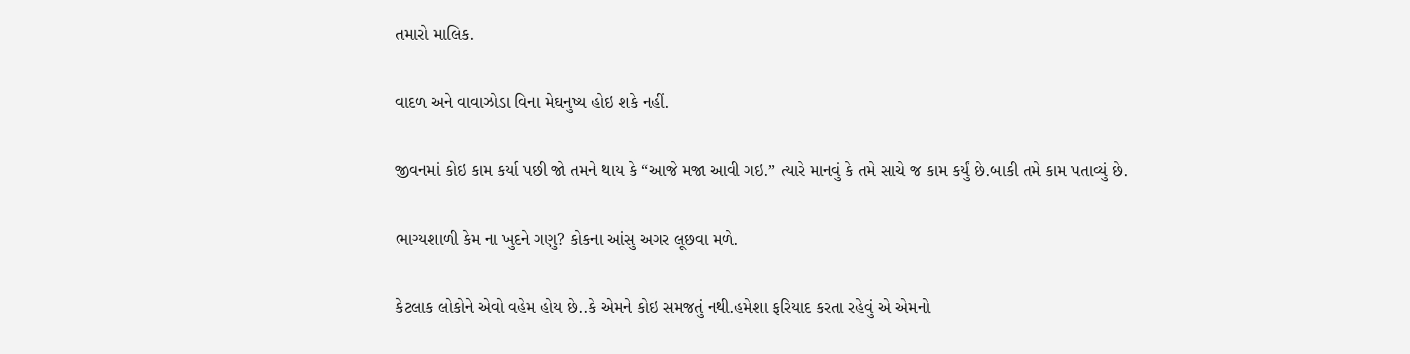તમારો માલિક.

વાદળ અને વાવાઝોડા વિના મેઘનુષ્ય હોઇ શકે નહીં.

જીવનમાં કોઇ કામ કર્યા પછી જો તમને થાય કે “આજે મજા આવી ગઇ.” ત્યારે માનવું કે તમે સાચે જ કામ કર્યું છે.બાકી તમે કામ પતાવ્યું છે.

ભાગ્યશાળી કેમ ના ખુદને ગણુ? કોકના આંસુ અગર લૂછવા મળે.

કેટલાક લોકોને એવો વહેમ હોય છે..કે એમને કોઇ સમજતું નથી.હમેશા ફરિયાદ કરતા રહેવું એ એમનો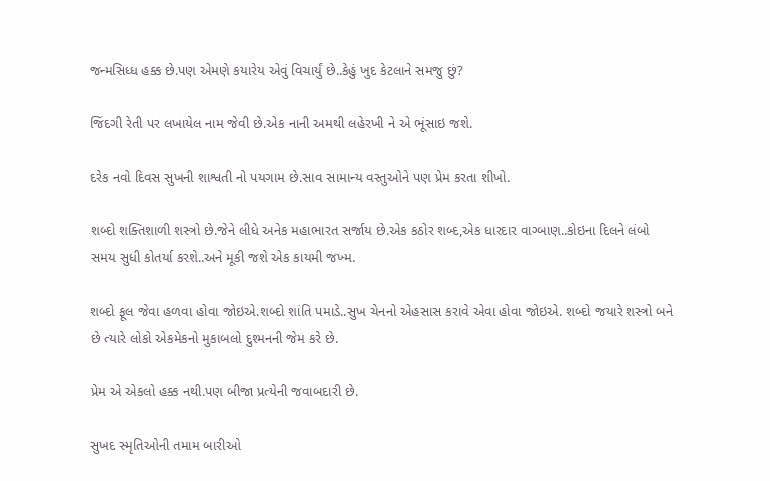જન્મસિધ્ધ હક્ક છે.પણ એમણે કયારેય એવું વિચાર્યું છે..કેહું ખુદ કેટલાને સમજુ છું?

જિંદગી રેતી પર લખાયેલ નામ જેવી છે.એક નાની અમથી લહેરખી ને એ ભૂંસાઇ જશે.

દરેક નવો દિવસ સુખની શાશ્વતી નો પયગામ છે.સાવ સામાન્ય વસ્તુઓને પણ પ્રેમ કરતા શીખો.

શબ્દો શક્તિશાળી શસ્ત્રો છે.જેને લીધે અનેક મહાભારત સર્જાય છે.એક કઠોર શબ્દ,એક ધારદાર વાગ્બાણ..કોઇના દિલને લંબો સમય સુધી કોતર્યા કરશે..અને મૂકી જશે એક કાયમી જખ્મ.

શબ્દો ફૂલ જેવા હળવા હોવા જોઇએ.શબ્દો શાંતિ પમાડે..સુખ ચેનનો એહસાસ કરાવે એવા હોવા જોઇએ. શબ્દો જયારે શસ્ત્રો બને છે ત્યારે લોકો એકમેકનો મુકાબલો દુશ્મનની જેમ કરે છે.

પ્રેમ એ એકલો હક્ક નથી.પણ બીજા પ્રત્યેની જવાબદારી છે.

સુખદ સ્મૃતિઓની તમામ બારીઓ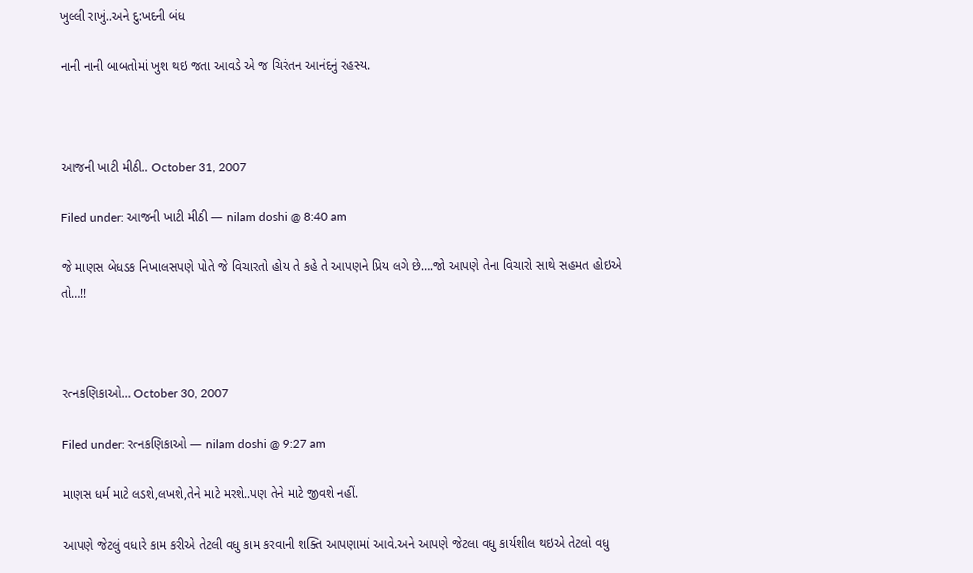ખુલ્લી રાખું..અને દુ:ખદની બંધ

નાની નાની બાબતોમાં ખુશ થઇ જતા આવડે એ જ ચિરંતન આનંદનું રહસ્ય.



આજની ખાટી મીઠી.. October 31, 2007

Filed under: આજની ખાટી મીઠી — nilam doshi @ 8:40 am

જે માણસ બેધડક નિખાલસપણે પોતે જે વિચારતો હોય તે કહે તે આપણને પ્રિય લગે છે….જો આપણે તેના વિચારો સાથે સહમત હોઇએ તો…!!



રત્નકણિકાઓ… October 30, 2007

Filed under: રત્નકણિકાઓ — nilam doshi @ 9:27 am

માણસ ધર્મ માટે લડશે,લખશે,તેને માટે મરશે..પણ તેને માટે જીવશે નહીં.

આપણે જેટલું વધારે કામ કરીએ તેટલી વધુ કામ કરવાની શક્તિ આપણામાં આવે.અને આપણે જેટલા વધુ કાર્યશીલ થઇએ તેટલો વધુ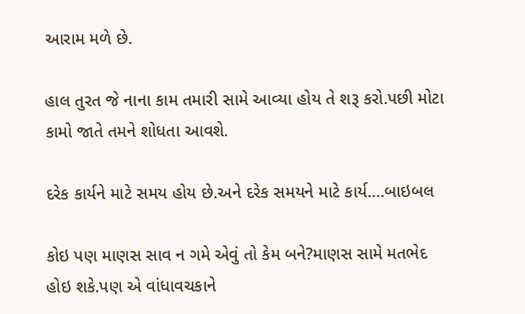આરામ મળે છે.

હાલ તુરત જે નાના કામ તમારી સામે આવ્યા હોય તે શરૂ કરો.પછી મોટા કામો જાતે તમને શોધતા આવશે.

દરેક કાર્યને માટે સમય હોય છે.અને દરેક સમયને માટે કાર્ય….બાઇબલ

કોઇ પણ માણસ સાવ ન ગમે એવું તો કેમ બને?માણસ સામે મતભેદ હોઇ શકે.પણ એ વાંધાવચકાને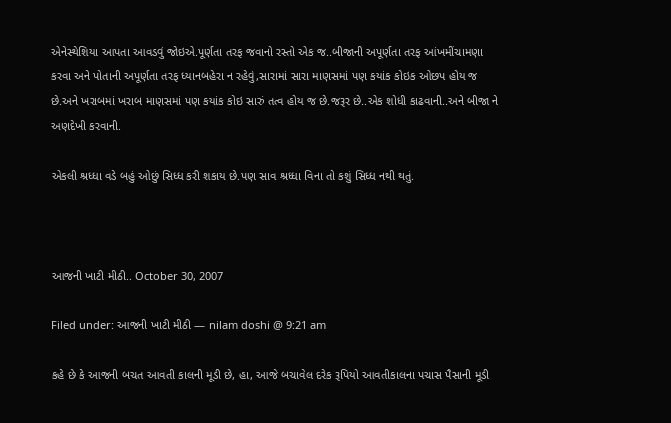એનેસ્થેશિયા આપતા આવડવું જોઇએ.પૂર્ણતા તરફ જવાનો રસ્તો એક જ..બીજાની અપૂર્ણતા તરફ આંખમીંચામણા કરવા અને પોતાની અપૂર્ણતા તરફ ધ્યાનબહેરા ન રહેવું,સારામાં સારા માણસમાં પણ કયાંક કોઇક ઓછપ હોય જ છે.અને ખરાબમાં ખરાબ માણસમાં પણ કયાંક કોઇ સારું તત્વ હોય જ છે.જરૂર છે..એક શોધી કાઢવાની..અને બીજા ને અણદેખી કરવાની.

એકલી શ્રધ્ધા વડે બહું ઓછું સિધ્ધ કરી શકાય છે.પણ સાવ શ્રધ્ધા વિના તો કશું સિધ્ધ નથી થતું.



આજની ખાટી મીઠી.. October 30, 2007

Filed under: આજની ખાટી મીઠી — nilam doshi @ 9:21 am

કહે છે કે આજની બચત આવતી કાલની મૂડી છે, હા, આજે બચાવેલ દરેક રૂપિયો આવતીકાલના પચાસ પૈસાની મૂડી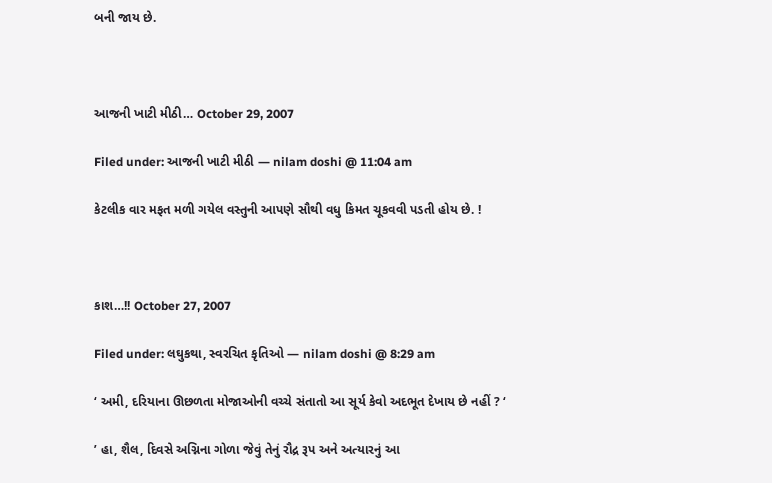બની જાય છે.



આજની ખાટી મીઠી… October 29, 2007

Filed under: આજની ખાટી મીઠી — nilam doshi @ 11:04 am

કેટલીક વાર મફત મળી ગયેલ વસ્તુની આપણે સૌથી વધુ કિમત ચૂકવવી પડતી હોય છે. !



કાશ…!! October 27, 2007

Filed under: લઘુકથા, સ્વરચિત કૃતિઓ — nilam doshi @ 8:29 am

‘ અમી, દરિયાના ઊછળતા મોજાઓની વચ્ચે સંતાતો આ સૂર્ય કેવો અદભૂત દેખાય છે નહીં ? ‘

’ હા, શૈલ, દિવસે અગ્નિના ગોળા જેવું તેનું રૌદ્ર રૂપ અને અત્યારનું આ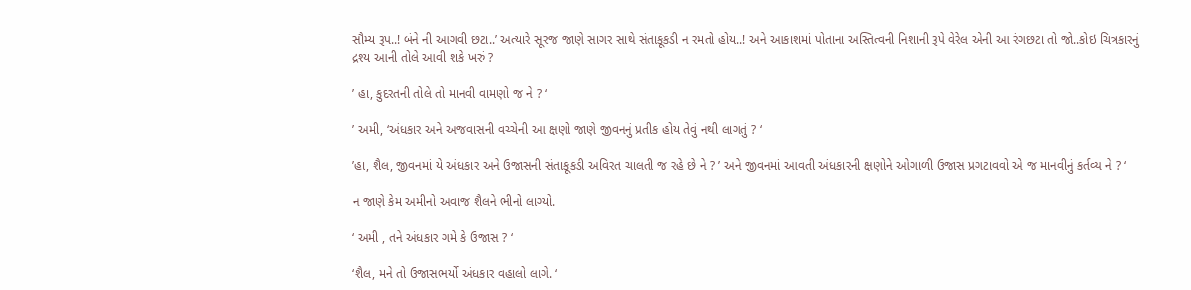સૌમ્ય રૂપ..! બંને ની આગવી છટા..’ અત્યારે સૂરજ જાણે સાગર સાથે સંતાકૂકડી ન રમતો હોય..! અને આકાશમાં પોતાના અસ્તિત્વની નિશાની રૂપે વેરેલ એની આ રંગછટા તો જો..કોઇ ચિત્રકારનું દ્રશ્ય આની તોલે આવી શકે ખરું ?

’ હા, કુદરતની તોલે તો માનવી વામણો જ ને ? ‘

’ અમી, ‘અંધકાર અને અજવાસની વચ્ચેની આ ક્ષણો જાણે જીવનનું પ્રતીક હોય તેવું નથી લાગતું ? ‘

’હા, શૈલ, જીવનમાં યે અંધકાર અને ઉજાસની સંતાકૂકડી અવિરત ચાલતી જ રહે છે ને ? ’ અને જીવનમાં આવતી અંધકારની ક્ષણોને ઓગાળી ઉજાસ પ્રગટાવવો એ જ માનવીનું કર્તવ્ય ને ? ‘

ન જાણે કેમ અમીનો અવાજ શૈલને ભીનો લાગ્યો.

‘ અમી , તને અંધકાર ગમે કે ઉજાસ ? ‘

‘શૈલ, મને તો ઉજાસભર્યો અંધકાર વહાલો લાગે. ‘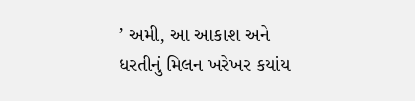’ અમી, આ આકાશ અને ધરતીનું મિલન ખરેખર કયાંય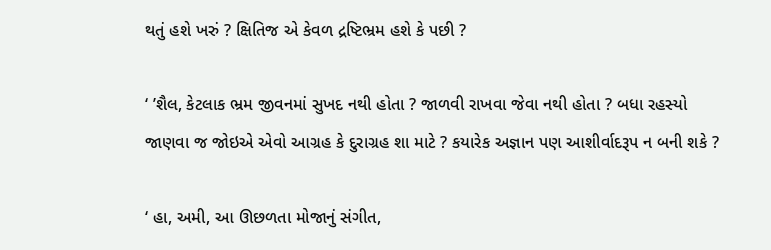થતું હશે ખરું ? ક્ષિતિજ એ કેવળ દ્રષ્ટિભ્રમ હશે કે પછી ?

‘ ’શૈલ, કેટલાક ભ્રમ જીવનમાં સુખદ નથી હોતા ? જાળવી રાખવા જેવા નથી હોતા ? બધા રહસ્યો જાણવા જ જોઇએ એવો આગ્રહ કે દુરાગ્રહ શા માટે ? કયારેક અજ્ઞાન પણ આશીર્વાદરૂપ ન બની શકે ?

‘ હા, અમી, આ ઊછળતા મોજાનું સંગીત,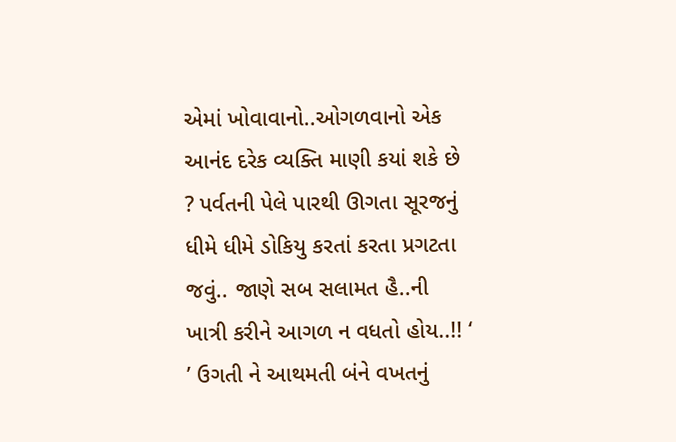એમાં ખોવાવાનો..ઓગળવાનો એક આનંદ દરેક વ્યક્તિ માણી કયાં શકે છે ? પર્વતની પેલે પારથી ઊગતા સૂરજનું ધીમે ધીમે ડોકિયુ કરતાં કરતા પ્રગટતા જવું.. જાણે સબ સલામત હૈ..ની ખાત્રી કરીને આગળ ન વધતો હોય..!! ‘ ’ ઉગતી ને આથમતી બંને વખતનું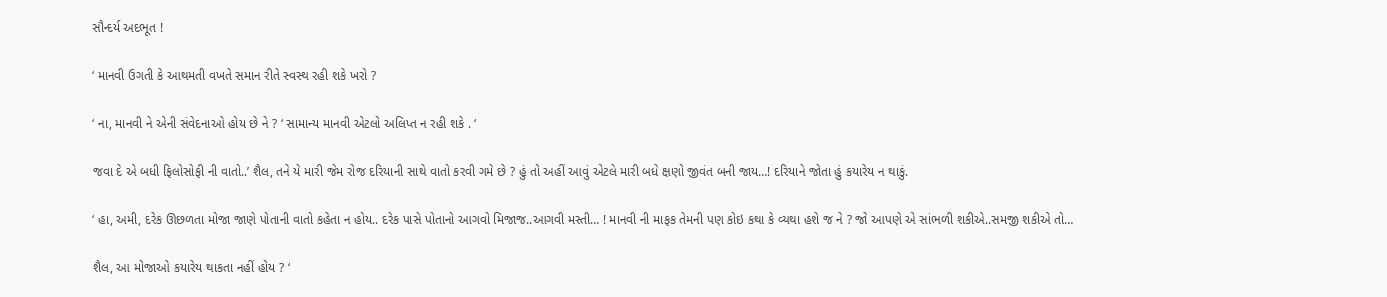સૌન્દર્ય અદભૂત !

‘ માનવી ઉગતી કે આથમતી વખતે સમાન રીતે સ્વસ્થ રહી શકે ખરો ?

‘ ના, માનવી ને એની સંવેદનાઓ હોય છે ને ? ‘ સામાન્ય માનવી એટલો અલિપ્ત ન રહી શકે . ‘

જવા દે એ બધી ફિલોસોફી ની વાતો..’ શૈલ, તને યે મારી જેમ રોજ દરિયાની સાથે વાતો કરવી ગમે છે ? હું તો અહીં આવું એટલે મારી બધે ક્ષણો જીવંત બની જાય…! દરિયાને જોતા હું કયારેય ન થાકું.

‘ હા, અમી, દરેક ઊછળતા મોજા જાણે પોતાની વાતો કહેતા ન હોય.. દરેક પાસે પોતાનો આગવો મિજાજ..આગવી મસ્તી… ! માનવી ની માફક તેમની પણ કોઇ કથા કે વ્યથા હશે જ ને ? જો આપણે એ સાંભળી શકીએ..સમજી શકીએ તો…

શૈલ, આ મોજાઓ કયારેય થાકતા નહીં હોય ? ‘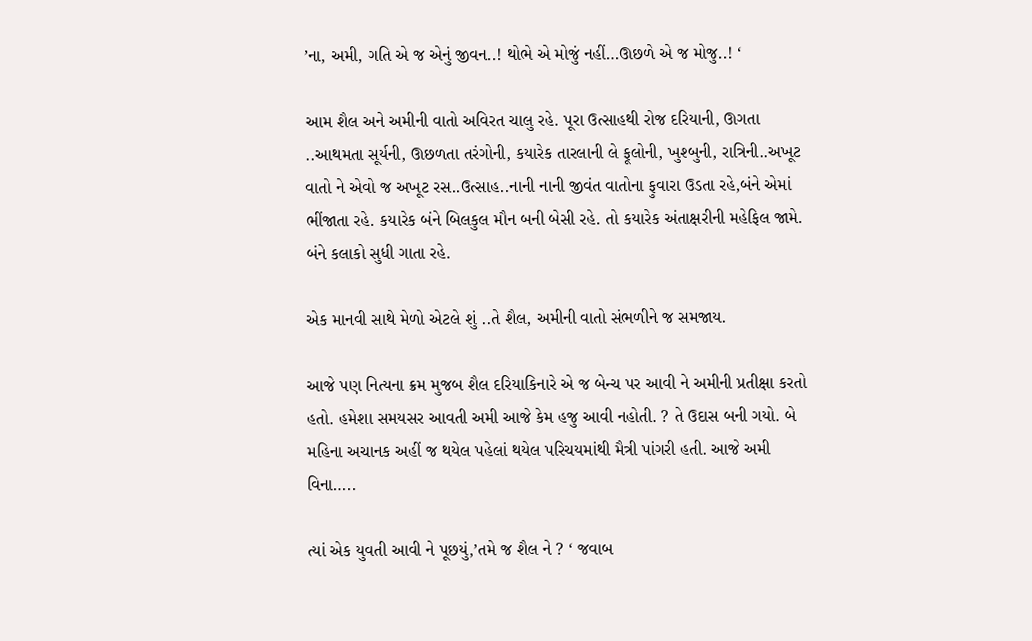’ના, અમી, ગતિ એ જ એનું જીવન..! થોભે એ મોજું નહીં…ઊછળે એ જ મોજુ..! ‘

આમ શૈલ અને અમીની વાતો અવિરત ચાલુ રહે. પૂરા ઉત્સાહથી રોજ દરિયાની, ઊગતા ..આથમતા સૂર્યની, ઊછળતા તરંગોની, કયારેક તારલાની લે ફૂલોની, ખુશ્બુની, રાત્રિની..અખૂટ વાતો ને એવો જ અખૂટ રસ..ઉત્સાહ..નાની નાની જીવંત વાતોના ફુવારા ઉડતા રહે,બંને એમાં ભીંજાતા રહે. કયારેક બંને બિલકુલ મૌન બની બેસી રહે. તો કયારેક અંતાક્ષરીની મહેફિલ જામે. બંને કલાકો સુધી ગાતા રહે.

એક માનવી સાથે મેળો એટલે શું ..તે શૈલ, અમીની વાતો સંભળીને જ સમજાય.

આજે પણ નિત્યના ક્રમ મુજબ શૈલ દરિયાકિનારે એ જ બેન્ચ પર આવી ને અમીની પ્રતીક્ષા કરતો હતો. હમેશા સમયસર આવતી અમી આજે કેમ હજુ આવી નહોતી. ? તે ઉદાસ બની ગયો. બે મહિના અચાનક અહીં જ થયેલ પહેલાં થયેલ પરિચયમાંથી મૈત્રી પાંગરી હતી. આજે અમી વિના…..

ત્યાં એક યુવતી આવી ને પૂછયું,’તમે જ શૈલ ને ? ‘ જવાબ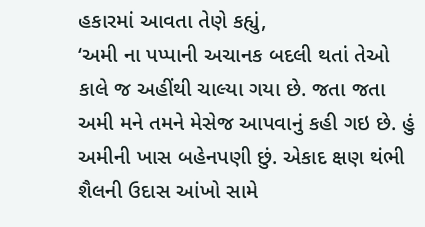હકારમાં આવતા તેણે કહ્યું,
‘અમી ના પપ્પાની અચાનક બદલી થતાં તેઓ કાલે જ અહીંથી ચાલ્યા ગયા છે. જતા જતા અમી મને તમને મેસેજ આપવાનું કહી ગઇ છે. હું અમીની ખાસ બહેનપણી છું. એકાદ ક્ષણ થંભી શૈલની ઉદાસ આંખો સામે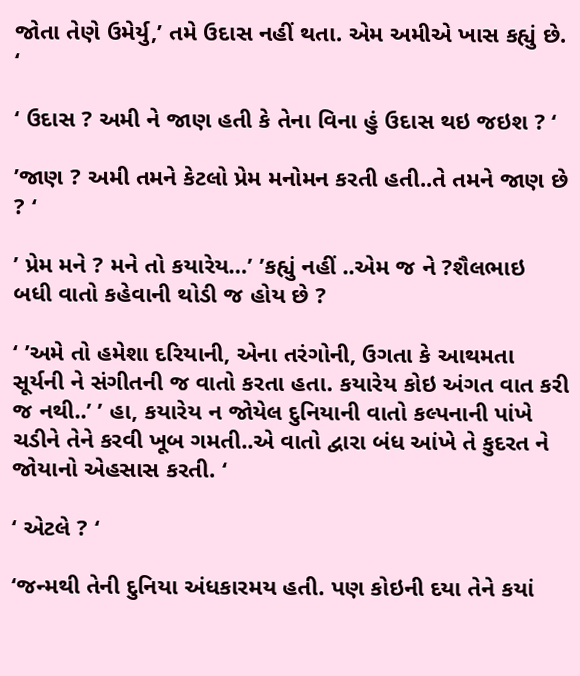જોતા તેણે ઉમેર્યુ,’ તમે ઉદાસ નહીં થતા. એમ અમીએ ખાસ કહ્યું છે. ‘

‘ ઉદાસ ? અમી ને જાણ હતી કે તેના વિના હું ઉદાસ થઇ જઇશ ? ‘

’જાણ ? અમી તમને કેટલો પ્રેમ મનોમન કરતી હતી..તે તમને જાણ છે ? ‘

’ પ્રેમ મને ? મને તો કયારેય…’ ’કહ્યું નહીં ..એમ જ ને ?શૈલભાઇ બધી વાતો કહેવાની થોડી જ હોય છે ?

‘ ’અમે તો હમેશા દરિયાની, એના તરંગોની, ઉગતા કે આથમતા સૂર્યની ને સંગીતની જ વાતો કરતા હતા. કયારેય કોઇ અંગત વાત કરી જ નથી..’ ’ હા, કયારેય ન જોયેલ દુનિયાની વાતો કલ્પનાની પાંખે ચડીને તેને કરવી ખૂબ ગમતી..એ વાતો દ્વારા બંધ આંખે તે કુદરત ને જોયાનો એહસાસ કરતી. ‘

‘ એટલે ? ‘

‘જન્મથી તેની દુનિયા અંધકારમય હતી. પણ કોઇની દયા તેને કયાં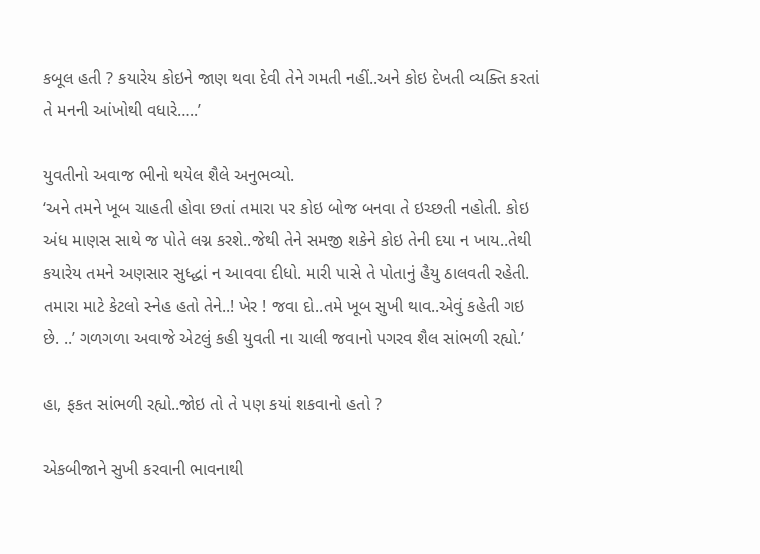કબૂલ હતી ? કયારેય કોઇને જાણ થવા દેવી તેને ગમતી નહીં..અને કોઇ દેખતી વ્યક્તિ કરતાં તે મનની આંખોથી વધારે…..’

યુવતીનો અવાજ ભીનો થયેલ શૈલે અનુભવ્યો.
‘અને તમને ખૂબ ચાહતી હોવા છતાં તમારા પર કોઇ બોજ બનવા તે ઇચ્છતી નહોતી. કોઇ અંધ માણસ સાથે જ પોતે લગ્ન કરશે..જેથી તેને સમજી શકેને કોઇ તેની દયા ન ખાય..તેથી કયારેય તમને અણસાર સુધ્દ્ધાં ન આવવા દીધો. મારી પાસે તે પોતાનું હૈયુ ઠાલવતી રહેતી. તમારા માટે કેટલો સ્નેહ હતો તેને..! ખેર ! જવા દો..તમે ખૂબ સુખી થાવ..એવું કહેતી ગઇ છે. ..’ ગળગળા અવાજે એટલું કહી યુવતી ના ચાલી જવાનો પગરવ શૈલ સાંભળી રહ્યો.’

હા, ફકત સાંભળી રહ્યો..જોઇ તો તે પણ કયાં શકવાનો હતો ?

એકબીજાને સુખી કરવાની ભાવનાથી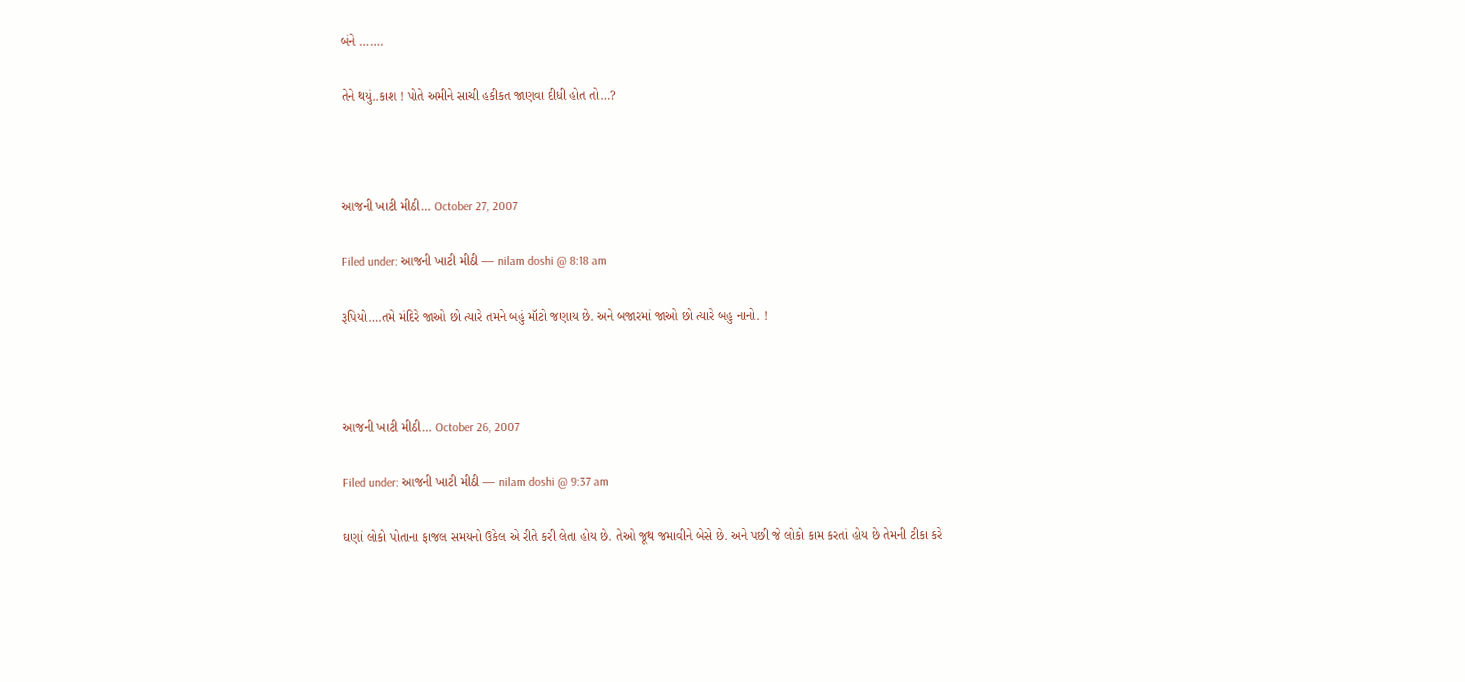બંને …….

તેને થયું..કાશ ! પોતે અમીને સાચી હકીકત જાણવા દીધી હોત તો…?



આજની ખાટી મીઠી… October 27, 2007

Filed under: આજની ખાટી મીઠી — nilam doshi @ 8:18 am

રૂપિયો….તમે મંદિરે જાઓ છો ત્યારે તમને બહું મૉટો જણાય છે. અને બજારમાં જાઓ છો ત્યારે બહુ નાનો. !



આજની ખાટી મીઠી… October 26, 2007

Filed under: આજની ખાટી મીઠી — nilam doshi @ 9:37 am

ઘણાં લોકો પોતાના ફાજલ સમયનો ઉકેલ એ રીતે કરી લેતા હોય છે. તેઓ જૂથ જમાવીને બેસે છે. અને પછી જે લોકો કામ કરતાં હોય છે તેમની ટીકા કરે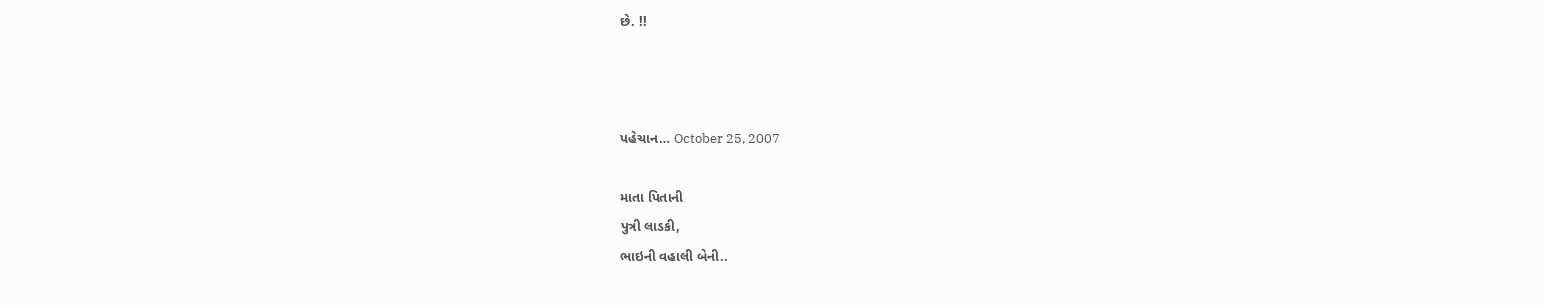છે. !!



પહેચાન… October 25, 2007

માતા પિતાની
પુત્રી લાડકી,
ભાઇની વહાલી બેની..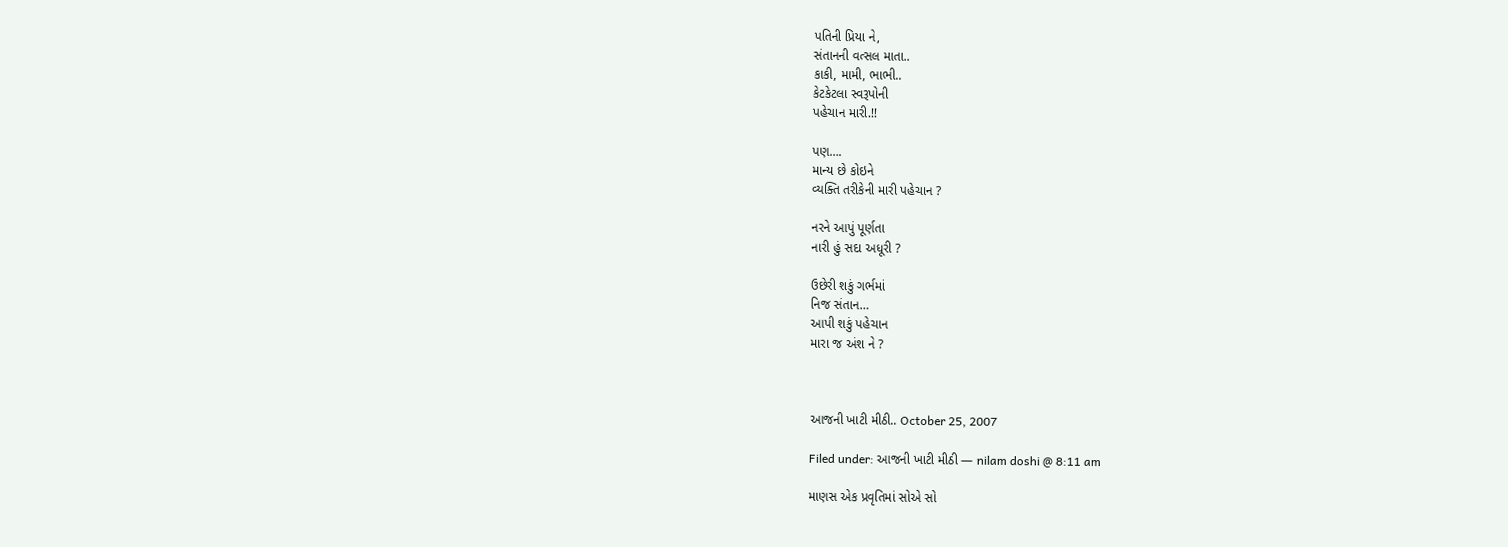પતિની પ્રિયા ને,
સંતાનની વત્સલ માતા..
કાકી, મામી, ભાભી..
કેટકેટલા સ્વરૂપોની
પહેચાન મારી.!!

પણ….
માન્ય છે કોઇને
વ્યક્તિ તરીકેની મારી પહેચાન ?

નરને આપું પૂર્ણતા
નારી હું સદા અધૂરી ?

ઉછેરી શકું ગર્ભમાં
નિજ સંતાન…
આપી શકું પહેચાન
મારા જ અંશ ને ?



આજની ખાટી મીઠી.. October 25, 2007

Filed under: આજની ખાટી મીઠી — nilam doshi @ 8:11 am

માણસ એક પ્રવૃતિમાં સોએ સો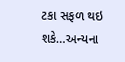ટકા સફળ થઇ શકે…અન્યના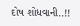દોષ શોધવાની..!!